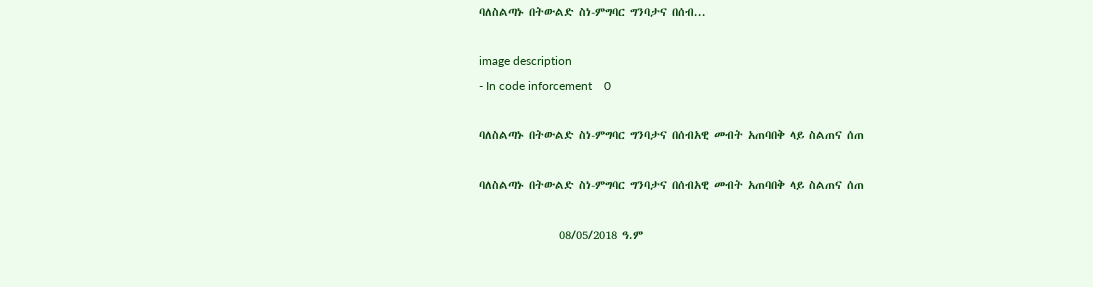ባለስልጣኑ በትውልድ ስነ-ምግባር ግንባታና በሰብ...

image description
- In code inforcement    0

ባለስልጣኑ በትውልድ ስነ-ምግባር ግንባታና በሰብአዊ መብት አጠባበቅ ላይ ስልጠና ሰጠ

ባለስልጣኑ በትውልድ ስነ-ምግባር ግንባታና በሰብአዊ መብት አጠባበቅ ላይ ስልጠና ሰጠ

                08/05/2018 ዓ.ም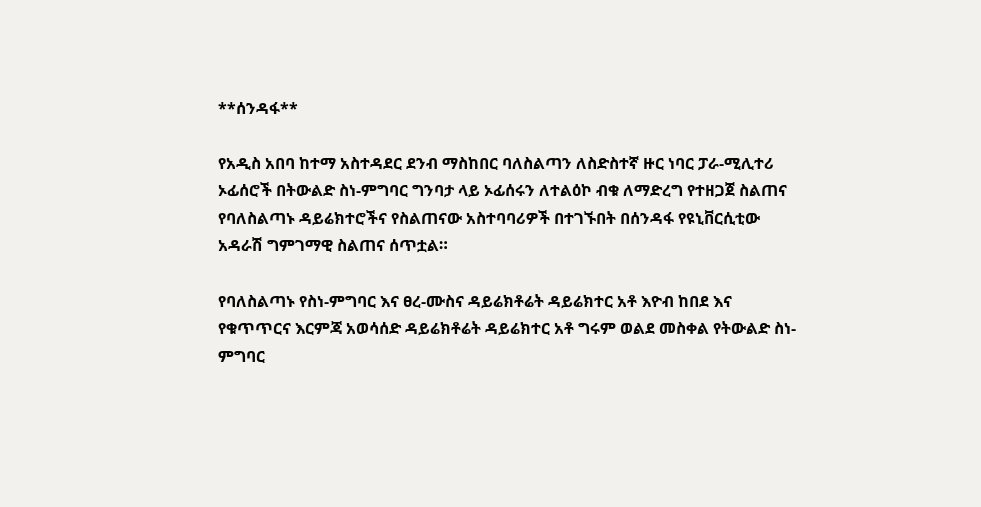**ሰንዳፋ**

የአዲስ አበባ ከተማ አስተዳደር ደንብ ማስከበር ባለስልጣን ለስድስተኛ ዙር ነባር ፓራ-ሚሊተሪ ኦፊሰሮች በትውልድ ስነ-ምግባር ግንባታ ላይ ኦፊሰሩን ለተልዕኮ ብቁ ለማድረግ የተዘጋጀ ስልጠና የባለስልጣኑ ዳይሬክተሮችና የስልጠናው አስተባባሪዎች በተገኙበት በሰንዳፋ የዩኒቨርሲቲው አዳራሽ ግምገማዊ ስልጠና ሰጥቷል።

የባለስልጣኑ የስነ-ምግባር እና ፀረ-ሙስና ዳይሬክቶሬት ዳይሬክተር አቶ እዮብ ከበደ እና የቁጥጥርና እርምጃ አወሳሰድ ዳይሬክቶሬት ዳይሬክተር አቶ ግሩም ወልደ መስቀል የትውልድ ስነ-ምግባር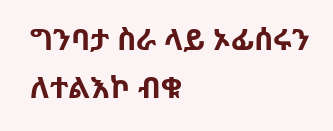ግንባታ ስራ ላይ ኦፊሰሩን ለተልእኮ ብቁ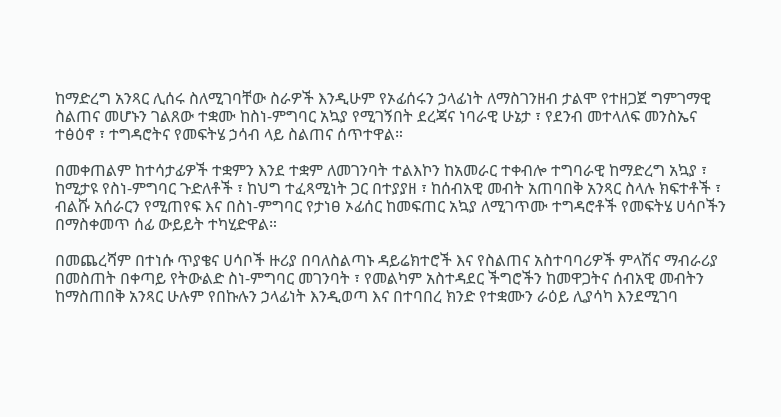ከማድረግ አንጻር ሊሰሩ ስለሚገባቸው ስራዎች እንዲሁም የኦፊሰሩን ኃላፊነት ለማስገንዘብ ታልሞ የተዘጋጀ ግምገማዊ ስልጠና መሆኑን ገልጸው ተቋሙ ከስነ-ምግባር አኳያ የሚገኝበት ደረጃና ነባራዊ ሁኔታ ፣ የደንብ መተላለፍ መንስኤና ተፅዕኖ ፣ ተግዳሮትና የመፍትሄ ኃሳብ ላይ ስልጠና ሰጥተዋል።

በመቀጠልም ከተሳታፊዎች ተቋምን እንደ ተቋም ለመገንባት ተልእኮን ከአመራር ተቀብሎ ተግባራዊ ከማድረግ አኳያ ፣ ከሚታዩ የስነ-ምግባር ጉድለቶች ፣ ከህግ ተፈጻሚነት ጋር በተያያዘ ፣ ከሰብአዊ መብት አጠባበቅ አንጻር ስላሉ ክፍተቶች ፣ ብልሹ አሰራርን የሚጠየፍ እና በስነ-ምግባር የታነፀ ኦፊሰር ከመፍጠር አኳያ ለሚገጥሙ ተግዳሮቶች የመፍትሄ ሀሳቦችን በማስቀመጥ ሰፊ ውይይት ተካሂድዋል።

በመጨረሻም በተነሱ ጥያቄና ሀሳቦች ዙሪያ በባለስልጣኑ ዳይሬክተሮች እና የስልጠና አስተባባሪዎች ምላሽና ማብራሪያ በመስጠት በቀጣይ የትውልድ ስነ-ምግባር መገንባት ፣ የመልካም አስተዳደር ችግሮችን ከመዋጋትና ሰብአዊ መብትን ከማስጠበቅ አንጻር ሁሉም የበኩሉን ኃላፊነት እንዲወጣ እና በተባበረ ክንድ የተቋሙን ራዕይ ሊያሳካ እንደሚገባ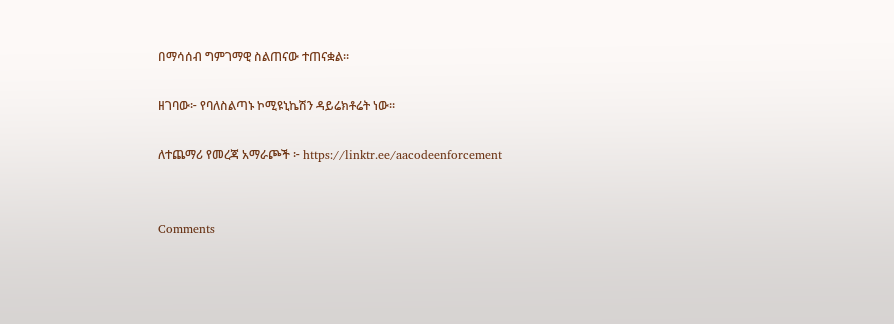በማሳሰብ ግምገማዊ ስልጠናው ተጠናቋል።

ዘገባው፦ የባለስልጣኑ ኮሚዩኒኬሽን ዳይሬክቶሬት ነው።

ለተጨማሪ የመረጃ አማራጮች ፦ https://linktr.ee/aacodeenforcement


Comments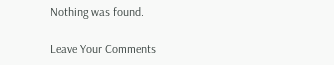Nothing was found.

Leave Your Comments